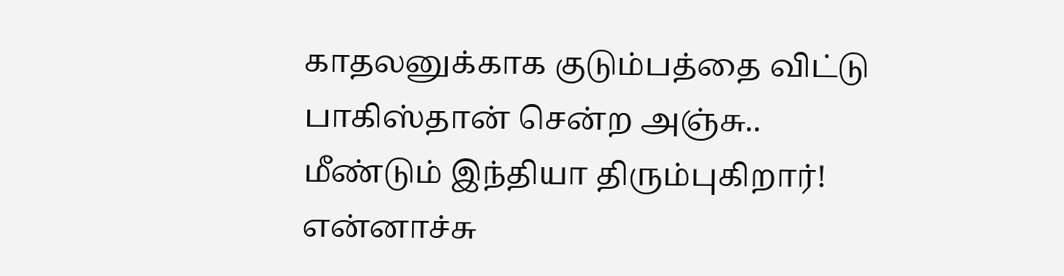காதலனுக்காக குடும்பத்தை விட்டு பாகிஸ்தான் சென்ற அஞ்சு.. மீண்டும் இந்தியா திரும்புகிறார்! என்னாச்சு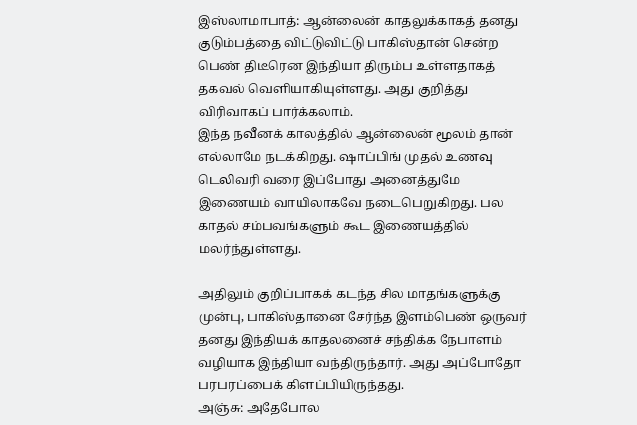இஸ்லாமாபாத்: ஆன்லைன் காதலுக்காகத் தனது குடும்பத்தை விட்டுவிட்டு பாகிஸ்தான் சென்ற பெண் திடீரென இந்தியா திரும்ப உள்ளதாகத் தகவல் வெளியாகியுள்ளது. அது குறித்து விரிவாகப் பார்க்கலாம்.
இந்த நவீனக் காலத்தில் ஆன்லைன் மூலம் தான் எல்லாமே நடக்கிறது. ஷாப்பிங் முதல் உணவு டெலிவரி வரை இப்போது அனைத்துமே இணையம் வாயிலாகவே நடைபெறுகிறது. பல காதல் சம்பவங்களும் கூட இணையத்தில் மலர்ந்துள்ளது.

அதிலும் குறிப்பாகக் கடந்த சில மாதங்களுக்கு முன்பு, பாகிஸ்தானை சேர்ந்த இளம்பெண் ஒருவர் தனது இந்தியக் காதலனைச் சந்திக்க நேபாளம் வழியாக இந்தியா வந்திருந்தார். அது அப்போதோ பரபரப்பைக் கிளப்பியிருந்தது.
அஞ்சு: அதேபோல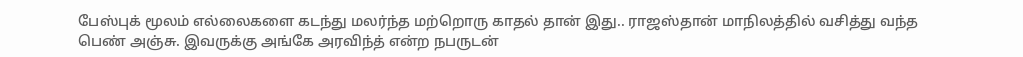பேஸ்புக் மூலம் எல்லைகளை கடந்து மலர்ந்த மற்றொரு காதல் தான் இது.. ராஜஸ்தான் மாநிலத்தில் வசித்து வந்த பெண் அஞ்சு. இவருக்கு அங்கே அரவிந்த் என்ற நபருடன்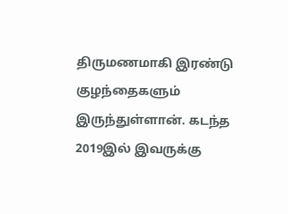திருமணமாகி இரண்டு குழந்தைகளும் இருந்துள்ளான். கடந்த 2019இல் இவருக்கு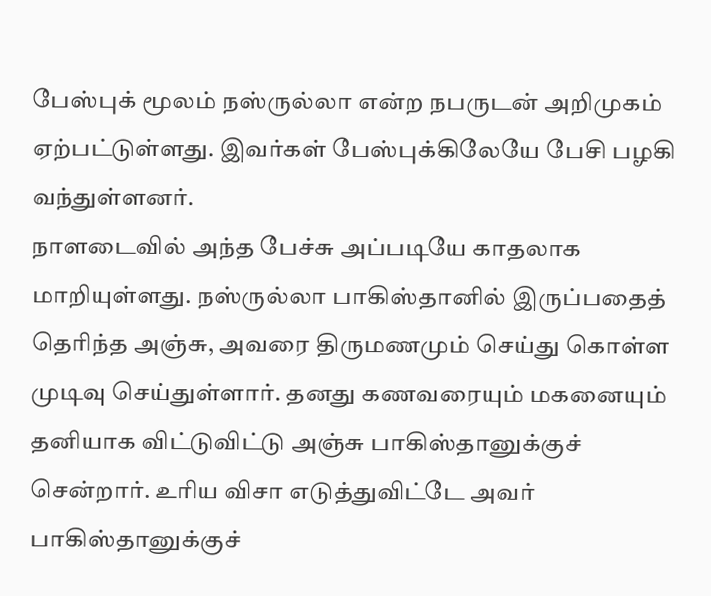பேஸ்புக் மூலம் நஸ்ருல்லா என்ற நபருடன் அறிமுகம் ஏற்பட்டுள்ளது. இவர்கள் பேஸ்புக்கிலேயே பேசி பழகி வந்துள்ளனர்.
நாளடைவில் அந்த பேச்சு அப்படியே காதலாக மாறியுள்ளது. நஸ்ருல்லா பாகிஸ்தானில் இருப்பதைத் தெரிந்த அஞ்சு, அவரை திருமணமும் செய்து கொள்ள முடிவு செய்துள்ளார். தனது கணவரையும் மகனையும் தனியாக விட்டுவிட்டு அஞ்சு பாகிஸ்தானுக்குச் சென்றார். உரிய விசா எடுத்துவிட்டே அவர் பாகிஸ்தானுக்குச்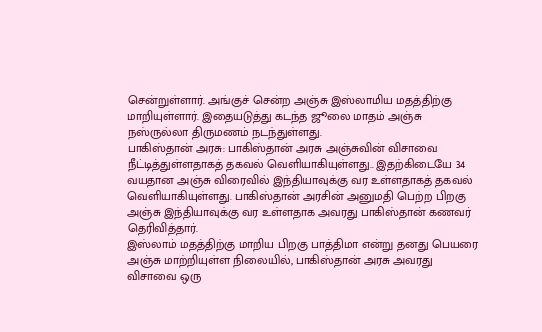சென்றுள்ளார். அங்குச் சென்ற அஞ்சு இஸ்லாமிய மதத்திற்கு மாறியுள்ளார். இதையடுத்து கடந்த ஜூலை மாதம் அஞ்சு நஸ்ருல்லா திருமணம் நடந்துள்ளது.
பாகிஸ்தான் அரசு: பாகிஸ்தான் அரசு அஞ்சுவின் விசாவை நீட்டித்துள்ளதாகத் தகவல் வெளியாகியுள்ளது.. இதற்கிடையே 34 வயதான அஞ்சு விரைவில் இந்தியாவுக்கு வர உள்ளதாகத் தகவல் வெளியாகியுள்ளது. பாகிஸ்தான் அரசின் அனுமதி பெற்ற பிறகு அஞ்சு இந்தியாவுக்கு வர உள்ளதாக அவரது பாகிஸ்தான் கணவர் தெரிவித்தார்.
இஸ்லாம் மதத்திற்கு மாறிய பிறகு பாத்திமா என்று தனது பெயரை அஞ்சு மாற்றியுள்ள நிலையில், பாகிஸ்தான் அரசு அவரது விசாவை ஒரு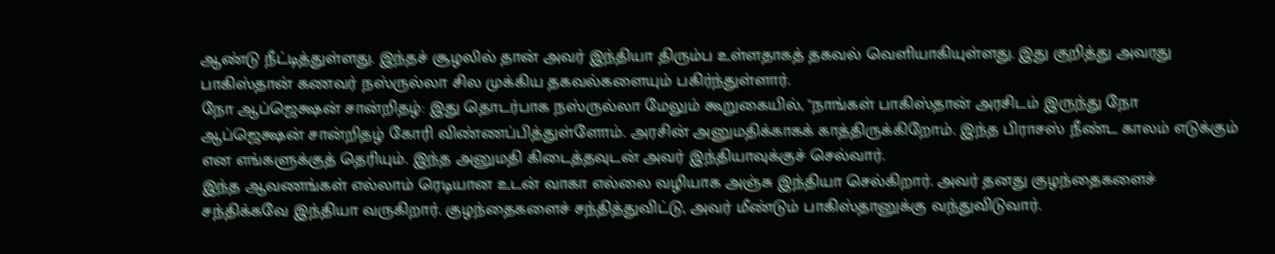ஆண்டு நீட்டித்துள்ளது. இந்தச் சூழலில் தான் அவர் இந்தியா திரும்ப உள்ளதாகத் தகவல் வெளியாகியுள்ளது. இது குறித்து அவரது பாகிஸ்தான் கணவர் நஸ்ருல்லா சில முக்கிய தகவல்களையும் பகிர்ந்துள்ளார்.
நோ ஆப்ஜெக்ஷன் சான்றிதழ்: இது தொடர்பாக நஸ்ருல்லா மேலும் கூறுகையில், "நாங்கள் பாகிஸ்தான் அரசிடம் இருந்து நோ ஆப்ஜெக்ஷன் சான்றிதழ் கோரி விண்ணப்பித்துள்ளோம். அரசின் அனுமதிக்காகக் காத்திருக்கிறோம். இந்த பிராசஸ் நீண்ட காலம் எடுக்கும் என எங்களுக்குத் தெரியும். இந்த அனுமதி கிடைத்தவுடன் அவர் இந்தியாவுக்குச் செல்வார்.
இந்த ஆவணங்கள் எல்லாம் ரெடியான உடன் வாகா எல்லை வழியாக அஞ்சு இந்தியா செல்கிறார். அவர் தனது குழந்தைகளைச் சந்திக்கவே இந்தியா வருகிறார். குழந்தைகளைச் சந்தித்துவிட்டு, அவர் மீண்டும் பாகிஸ்தானுக்கு வந்துவிடுவார்.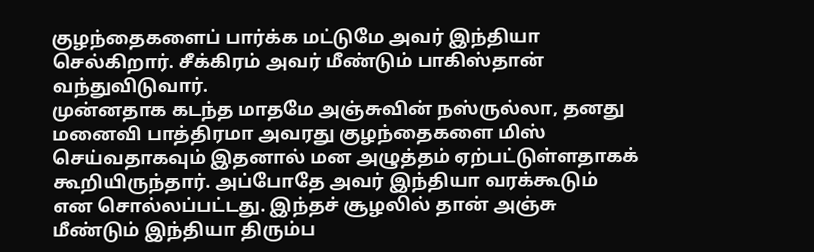குழந்தைகளைப் பார்க்க மட்டுமே அவர் இந்தியா செல்கிறார். சீக்கிரம் அவர் மீண்டும் பாகிஸ்தான் வந்துவிடுவார்.
முன்னதாக கடந்த மாதமே அஞ்சுவின் நஸ்ருல்லா, தனது மனைவி பாத்திரமா அவரது குழந்தைகளை மிஸ் செய்வதாகவும் இதனால் மன அழுத்தம் ஏற்பட்டுள்ளதாகக் கூறியிருந்தார். அப்போதே அவர் இந்தியா வரக்கூடும் என சொல்லப்பட்டது. இந்தச் சூழலில் தான் அஞ்சு மீண்டும் இந்தியா திரும்ப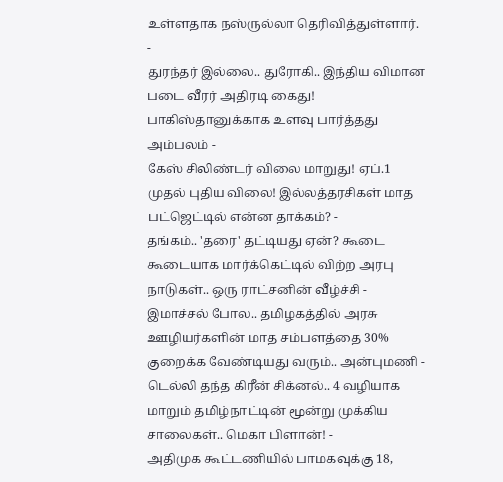உள்ளதாக நஸ்ருல்லா தெரிவித்துள்ளார்.
-
துரந்தர் இல்லை.. துரோகி.. இந்திய விமான படை வீரர் அதிரடி கைது! பாகிஸ்தானுக்காக உளவு பார்த்தது அம்பலம் -
கேஸ் சிலிண்டர் விலை மாறுது! ஏப்.1 முதல் புதிய விலை! இல்லத்தரசிகள் மாத பட்ஜெட்டில் என்ன தாக்கம்? -
தங்கம்.. 'தரை' தட்டியது ஏன்? கூடை கூடையாக மார்க்கெட்டில் விற்ற அரபு நாடுகள்.. ஒரு ராட்சனின் வீழ்ச்சி -
இமாச்சல் போல.. தமிழகத்தில் அரசு ஊழியர்களின் மாத சம்பளத்தை 30% குறைக்க வேண்டியது வரும்.. அன்புமணி -
டெல்லி தந்த கிரீன் சிக்னல்.. 4 வழியாக மாறும் தமிழ்நாட்டின் மூன்று முக்கிய சாலைகள்.. மெகா பிளான்! -
அதிமுக கூட்டணியில் பாமகவுக்கு 18,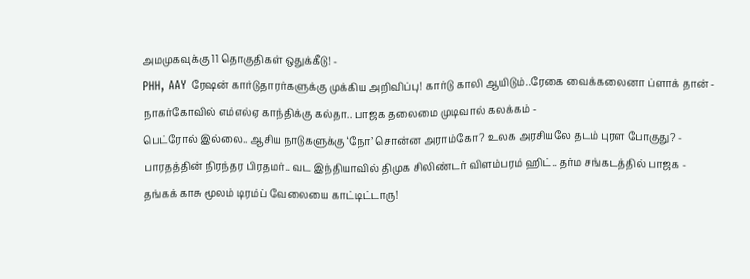அமமுகவுக்கு 11 தொகுதிகள் ஒதுக்கீடு! -
PHH, AAY ரேஷன் கார்டுதாரர்களுக்கு முக்கிய அறிவிப்பு! கார்டு காலி ஆயிடும்..ரேகை வைக்கலைனா ப்ளாக் தான் -
நாகர்கோவில் எம்எல்ஏ காந்திக்கு கல்தா.. பாஜக தலைமை முடிவால் கலக்கம் -
பெட்ரோல் இல்லை.. ஆசிய நாடுகளுக்கு ‘நோ’ சொன்ன அராம்கோ? உலக அரசியலே தடம் புரள போகுது? -
பாரதத்தின் நிரந்தர பிரதமர்.. வட இந்தியாவில் திமுக சிலிண்டர் விளம்பரம் ஹிட்.. தர்ம சங்கடத்தில் பாஜக -
தங்கக் காசு மூலம் டிரம்ப் வேலையை காட்டிட்டாரு!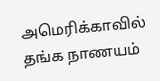அமெரிக்காவில் தங்க நாணயம்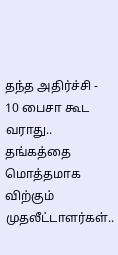தந்த அதிர்ச்சி -
10 பைசா கூட வராது.. தங்கத்தை மொத்தமாக விற்கும் முதலீட்டாளர்கள்..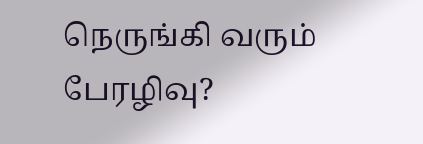நெருங்கி வரும் பேரழிவு?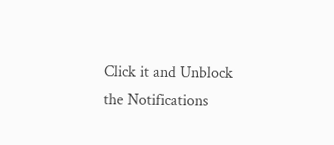Click it and Unblock the Notifications